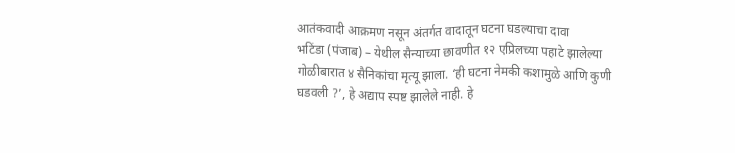आतंकवादी आक्रमण नसून अंतर्गत वादातून घटना घडल्याचा दावा
भटिंडा (पंजाब) – येथील सैन्याच्या छावणीत १२ एप्रिलच्या पहाटे झालेल्या गोळीबारात ४ सैनिकांचा मृत्यू झाला. ‘ही घटना नेमकी कशामुळे आणि कुणी घडवली ?’, हे अद्याप स्पष्ट झालेले नाही. हे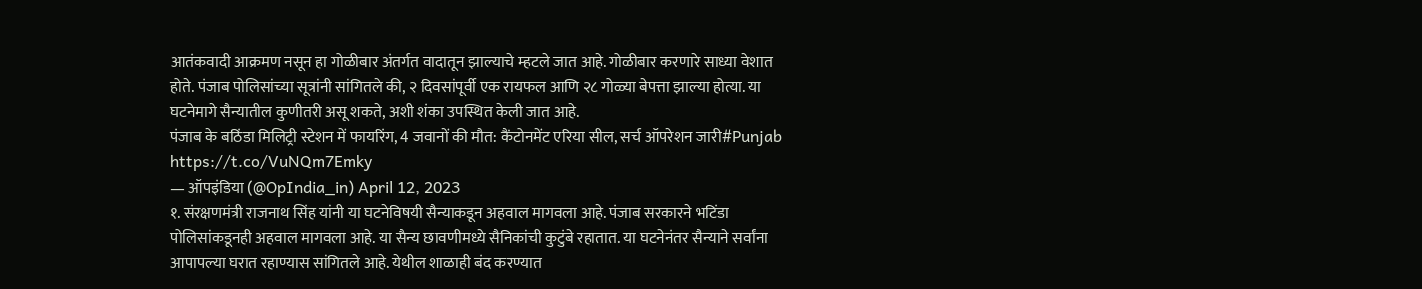आतंकवादी आक्रमण नसून हा गोळीबार अंतर्गत वादातून झाल्याचे म्हटले जात आहे. गोळीबार करणारे साध्या वेशात होते. पंजाब पोलिसांच्या सूत्रांनी सांगितले की, २ दिवसांपूर्वी एक रायफल आणि २८ गोळ्या बेपत्ता झाल्या होत्या. या घटनेमागे सैन्यातील कुणीतरी असू शकते, अशी शंका उपस्थित केली जात आहे.
पंजाब के बठिंडा मिलिट्री स्टेशन में फायरिंग, 4 जवानों की मौत: कैंटोनमेंट एरिया सील, सर्च ऑपरेशन जारी#Punjab https://t.co/VuNQm7Emky
— ऑपइंडिया (@OpIndia_in) April 12, 2023
१. संरक्षणमंत्री राजनाथ सिंह यांनी या घटनेविषयी सैन्याकडून अहवाल मागवला आहे. पंजाब सरकारने भटिंडा पोलिसांकडूनही अहवाल मागवला आहे. या सैन्य छावणीमध्ये सैनिकांची कुटुंबे रहातात. या घटनेनंतर सैन्याने सर्वांना आपापल्या घरात रहाण्यास सांगितले आहे. येथील शाळाही बंद करण्यात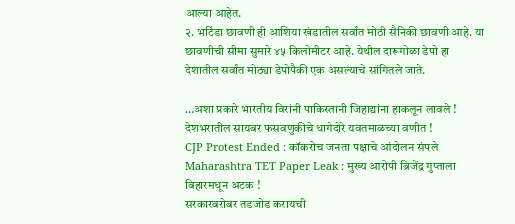आल्या आहेत.
२. भटिंडा छावणी ही आशिया खंडातील सर्वांत मोठी सैनिकी छावणी आहे. या छावणीची सीमा सुमारे ४५ किलोमीटर आहे. येथील दारूगोळा डेपो हा देशातील सर्वांत मोठ्या डेपोपैकी एक असल्याचे सांगितले जाते.

…अशा प्रकारे भारतीय विरांनी पाकिस्तानी जिहाद्यांना हाकलून लावले !
देशभरातील सायबर फसवणुकीचे धागेदोरे यवतमाळच्या वणीत !
CJP Protest Ended : कॉकरोच जनता पक्षाचे आंदोलन संपले
Maharashtra TET Paper Leak : मुख्य आरोपी ब्रिजेंद्र गुप्ताला बिहारमधून अटक !
सरकारबरोबर तडजोड करायची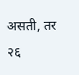असती, तर २६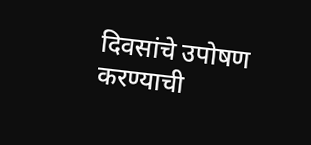दिवसांचे उपोषण करण्याची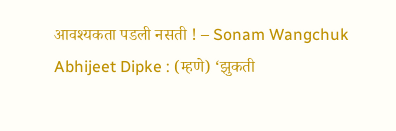आवश्यकता पडली नसती ! – Sonam Wangchuk
Abhijeet Dipke : (म्हणे) ‘झुकती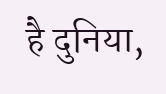है दुनिया,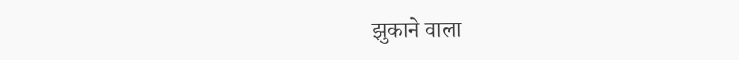झुकाने वाला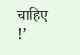चाहिए !’